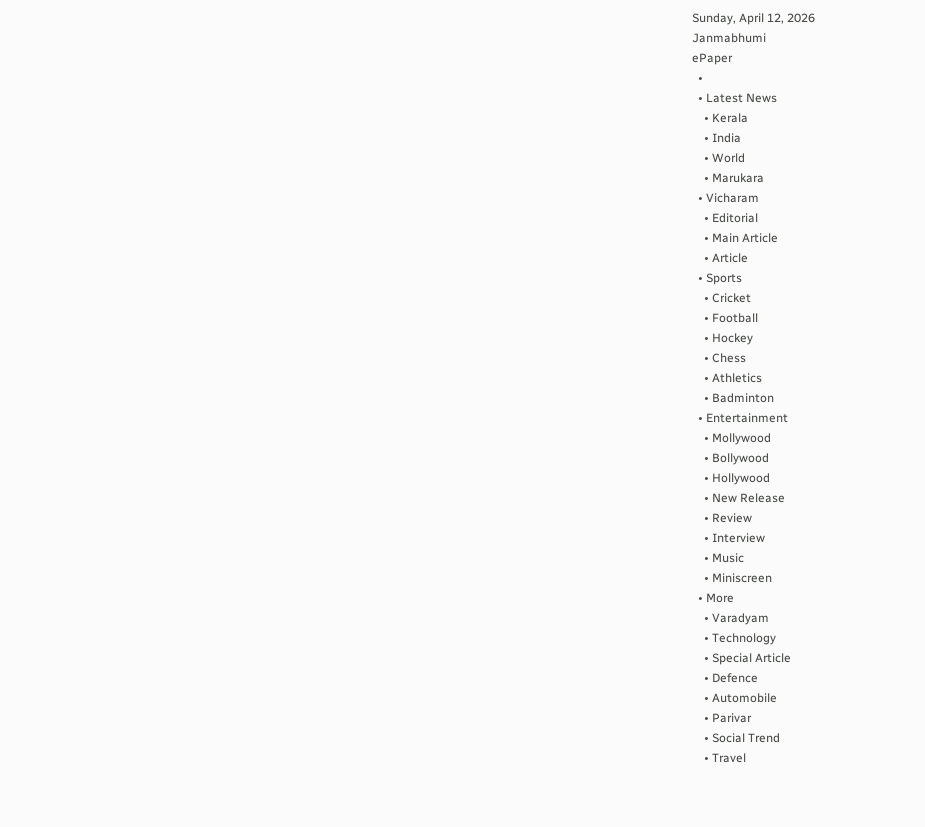Sunday, April 12, 2026
Janmabhumi
ePaper
  •
  • Latest News
    • Kerala
    • India
    • World
    • Marukara
  • Vicharam
    • Editorial
    • Main Article
    • Article
  • Sports
    • Cricket
    • Football
    • Hockey
    • Chess
    • Athletics
    • Badminton
  • Entertainment
    • Mollywood
    • Bollywood
    • Hollywood
    • New Release
    • Review
    • Interview
    • Music
    • Miniscreen
  • More
    • Varadyam
    • Technology
    • Special Article
    • Defence
    • Automobile
    • Parivar
    • Social Trend
    • Travel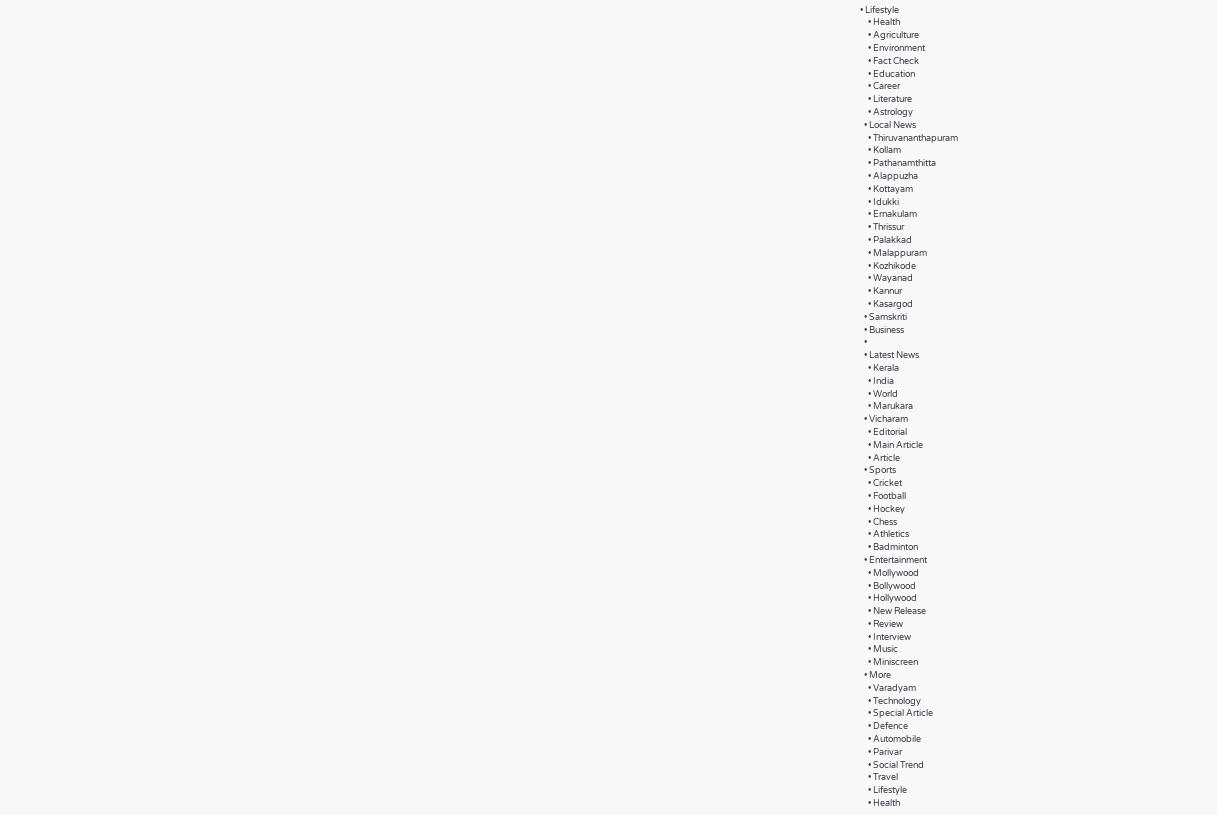• Lifestyle
    • Health
    • Agriculture
    • Environment
    • Fact Check
    • Education
    • Career
    • Literature
    • Astrology
  • Local News
    • Thiruvananthapuram
    • Kollam
    • Pathanamthitta
    • Alappuzha
    • Kottayam
    • Idukki
    • Ernakulam
    • Thrissur
    • Palakkad
    • Malappuram
    • Kozhikode
    • Wayanad
    • Kannur
    • Kasargod
  • Samskriti
  • Business
  •
  • Latest News
    • Kerala
    • India
    • World
    • Marukara
  • Vicharam
    • Editorial
    • Main Article
    • Article
  • Sports
    • Cricket
    • Football
    • Hockey
    • Chess
    • Athletics
    • Badminton
  • Entertainment
    • Mollywood
    • Bollywood
    • Hollywood
    • New Release
    • Review
    • Interview
    • Music
    • Miniscreen
  • More
    • Varadyam
    • Technology
    • Special Article
    • Defence
    • Automobile
    • Parivar
    • Social Trend
    • Travel
    • Lifestyle
    • Health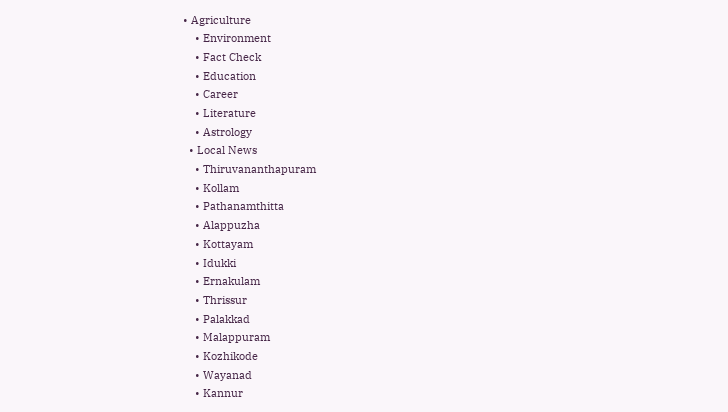• Agriculture
    • Environment
    • Fact Check
    • Education
    • Career
    • Literature
    • Astrology
  • Local News
    • Thiruvananthapuram
    • Kollam
    • Pathanamthitta
    • Alappuzha
    • Kottayam
    • Idukki
    • Ernakulam
    • Thrissur
    • Palakkad
    • Malappuram
    • Kozhikode
    • Wayanad
    • Kannur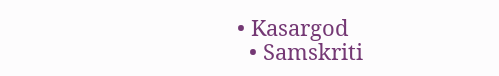• Kasargod
  • Samskriti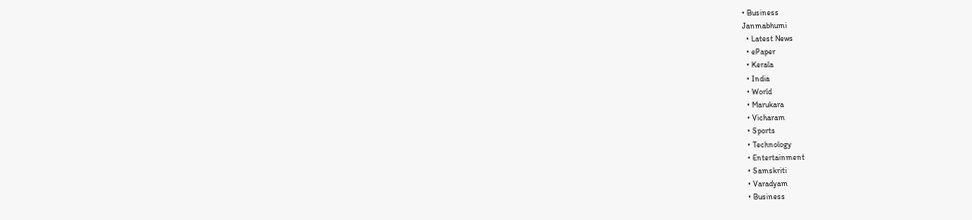• Business
Janmabhumi
  • Latest News
  • ePaper
  • Kerala
  • India
  • World
  • Marukara
  • Vicharam
  • Sports
  • Technology
  • Entertainment
  • Samskriti
  • Varadyam
  • Business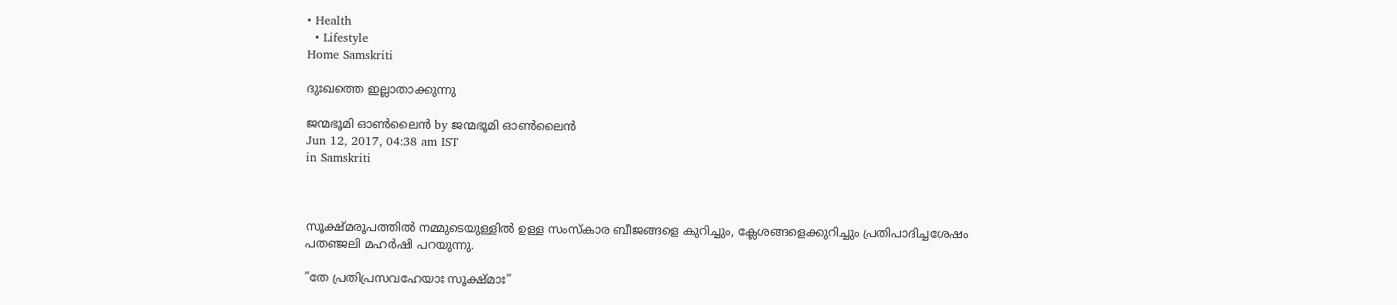• Health
  • Lifestyle
Home Samskriti

ദുഃഖത്തെ ഇല്ലാതാക്കുന്നു

ജന്മഭൂമി ഓണ്‍ലൈന്‍ by ജന്മഭൂമി ഓണ്‍ലൈന്‍
Jun 12, 2017, 04:38 am IST
in Samskriti



സൂക്ഷ്മരൂപത്തില്‍ നമ്മുടെയുള്ളില്‍ ഉള്ള സംസ്‌കാര ബീജങ്ങളെ കുറിച്ചും, ക്ലേശങ്ങളെക്കുറിച്ചും പ്രതിപാദിച്ചശേഷം പതഞ്ജലി മഹര്‍ഷി പറയുന്നു.

”തേ പ്രതിപ്രസവഹേയാഃ സൂക്ഷ്മാഃ”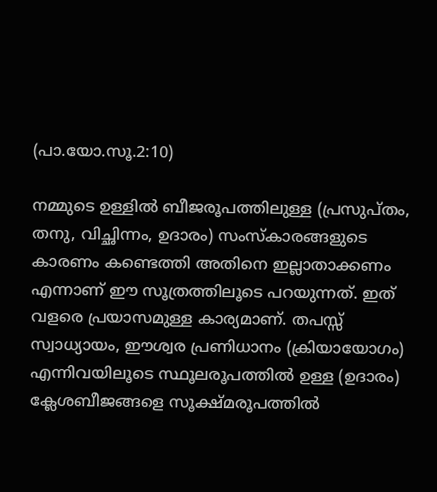(പാ.യോ.സൂ.2:10)

നമ്മുടെ ഉള്ളില്‍ ബീജരൂപത്തിലുള്ള (പ്രസുപ്തം, തനു, വിച്ഛിന്നം, ഉദാരം) സംസ്‌കാരങ്ങളുടെ കാരണം കണ്ടെത്തി അതിനെ ഇല്ലാതാക്കണം എന്നാണ് ഈ സൂത്രത്തിലൂടെ പറയുന്നത്. ഇത് വളരെ പ്രയാസമുള്ള കാര്യമാണ്. തപസ്സ് സ്വാധ്യായം, ഈശ്വര പ്രണിധാനം (ക്രിയായോഗം) എന്നിവയിലൂടെ സ്ഥൂലരൂപത്തില്‍ ഉള്ള (ഉദാരം) ക്ലേശബീജങ്ങളെ സൂക്ഷ്മരൂപത്തില്‍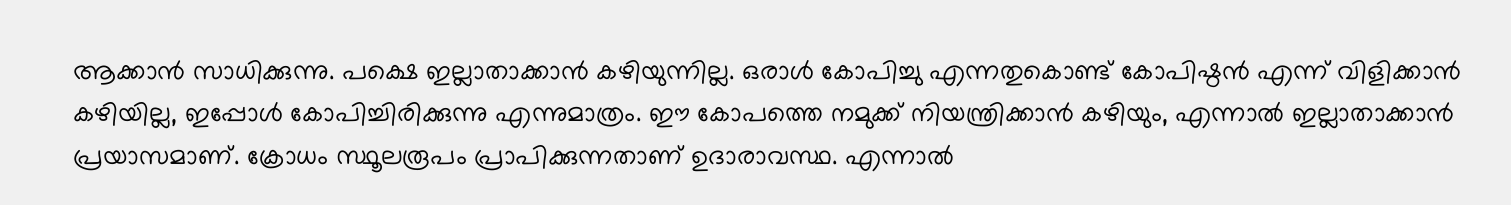ആക്കാന്‍ സാധിക്കുന്നു. പക്ഷെ ഇല്ലാതാക്കാന്‍ കഴിയുന്നില്ല. ഒരാള്‍ കോപിച്ചു എന്നതുകൊണ്ട് കോപിഷ്ഠന്‍ എന്ന് വിളിക്കാന്‍ കഴിയില്ല, ഇപ്പോള്‍ കോപിച്ചിരിക്കുന്നു എന്നുമാത്രം. ഈ കോപത്തെ നമുക്ക് നിയന്ത്രിക്കാന്‍ കഴിയും, എന്നാല്‍ ഇല്ലാതാക്കാന്‍ പ്രയാസമാണ്. ക്രോധം സ്ഥൂലരൂപം പ്രാപിക്കുന്നതാണ് ഉദാരാവസ്ഥ. എന്നാല്‍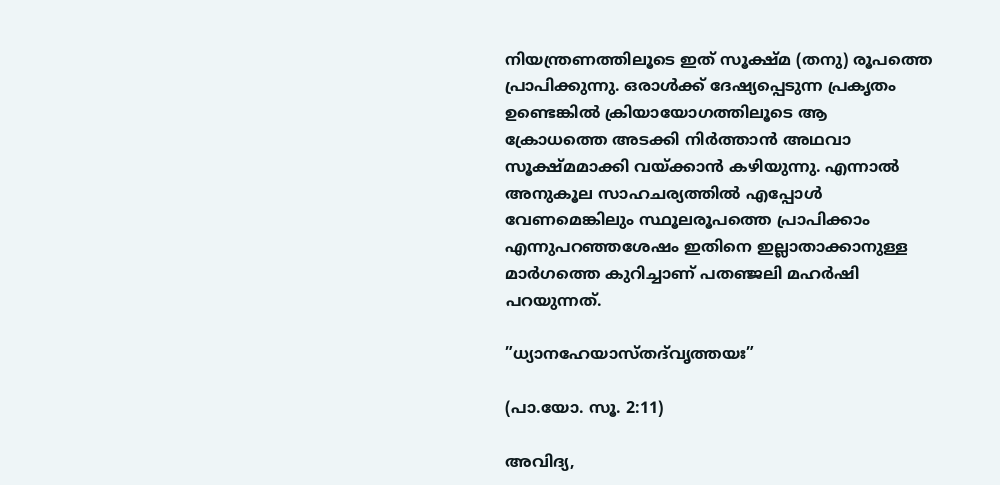നിയന്ത്രണത്തിലൂടെ ഇത് സൂക്ഷ്മ (തനു) രൂപത്തെ പ്രാപിക്കുന്നു. ഒരാള്‍ക്ക് ദേഷ്യപ്പെടുന്ന പ്രകൃതം ഉണ്ടെങ്കില്‍ ക്രിയായോഗത്തിലൂടെ ആ ക്രോധത്തെ അടക്കി നിര്‍ത്താന്‍ അഥവാ സൂക്ഷ്മമാക്കി വയ്‌ക്കാന്‍ കഴിയുന്നു. എന്നാല്‍ അനുകൂല സാഹചര്യത്തില്‍ എപ്പോള്‍ വേണമെങ്കിലും സ്ഥൂലരൂപത്തെ പ്രാപിക്കാം എന്നുപറഞ്ഞശേഷം ഇതിനെ ഇല്ലാതാക്കാനുള്ള മാര്‍ഗത്തെ കുറിച്ചാണ് പതഞ്ജലി മഹര്‍ഷി പറയുന്നത്.

”ധ്യാനഹേയാസ്തദ്‌വൃത്തയഃ”

(പാ.യോ. സൂ. 2:11)

അവിദ്യ,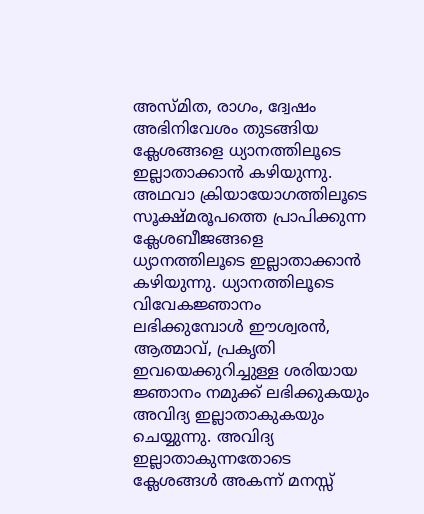അസ്മിത, രാഗം, ദ്വേഷം അഭിനിവേശം തുടങ്ങിയ ക്ലേശങ്ങളെ ധ്യാനത്തിലൂടെ ഇല്ലാതാക്കാന്‍ കഴിയുന്നു. അഥവാ ക്രിയായോഗത്തിലൂടെ സൂക്ഷ്മരൂപത്തെ പ്രാപിക്കുന്ന ക്ലേശബീജങ്ങളെ ധ്യാനത്തിലൂടെ ഇല്ലാതാക്കാന്‍ കഴിയുന്നു. ധ്യാനത്തിലൂടെ വിവേകജ്ഞാനം ലഭിക്കുമ്പോള്‍ ഈശ്വരന്‍, ആത്മാവ്, പ്രകൃതി ഇവയെക്കുറിച്ചുള്ള ശരിയായ ജ്ഞാനം നമുക്ക് ലഭിക്കുകയും അവിദ്യ ഇല്ലാതാകുകയും ചെയ്യുന്നു. അവിദ്യ ഇല്ലാതാകുന്നതോടെ ക്ലേശങ്ങള്‍ അകന്ന് മനസ്സ്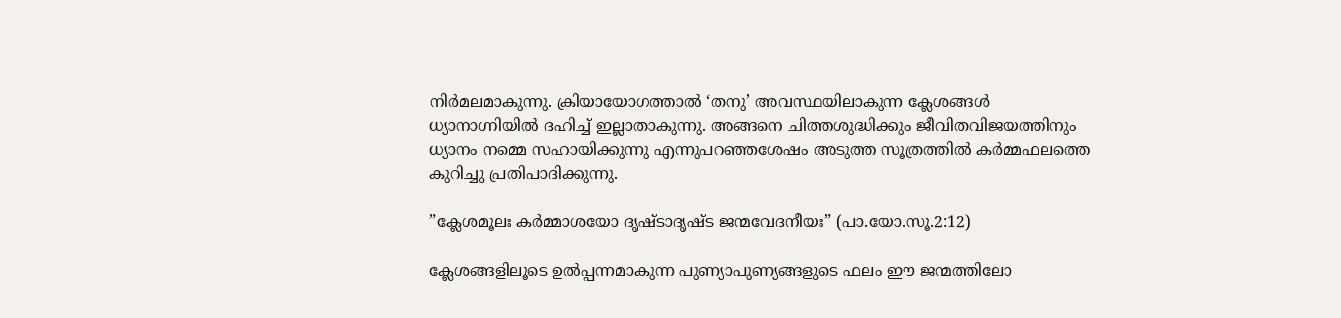നിര്‍മലമാകുന്നു. ക്രിയായോഗത്താല്‍ ‘തനു’ അവസ്ഥയിലാകുന്ന ക്ലേശങ്ങള്‍ ധ്യാനാഗ്നിയില്‍ ദഹിച്ച് ഇല്ലാതാകുന്നു. അങ്ങനെ ചിത്തശുദ്ധിക്കും ജീവിതവിജയത്തിനും ധ്യാനം നമ്മെ സഹായിക്കുന്നു എന്നുപറഞ്ഞശേഷം അടുത്ത സൂത്രത്തില്‍ കര്‍മ്മഫലത്തെ കുറിച്ചു പ്രതിപാദിക്കുന്നു.

”ക്ലേശമൂലഃ കര്‍മ്മാശയോ ദൃഷ്ടാദൃഷ്ട ജന്മവേദനീയഃ” (പാ.യോ.സൂ.2:12)

ക്ലേശങ്ങളിലൂടെ ഉല്‍പ്പന്നമാകുന്ന പുണ്യാപുണ്യങ്ങളുടെ ഫലം ഈ ജന്മത്തിലോ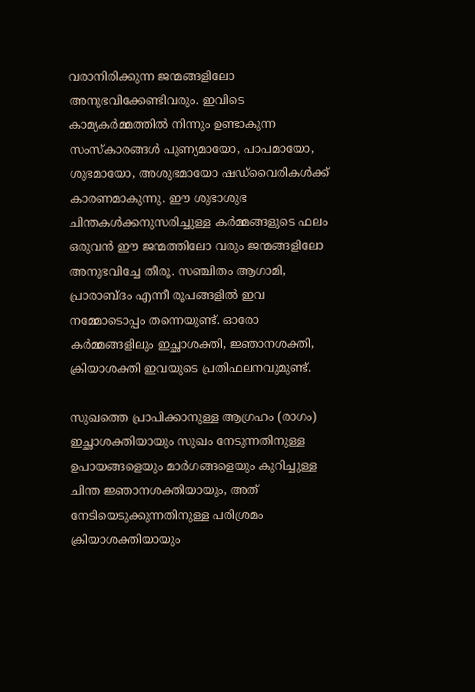വരാനിരിക്കുന്ന ജന്മങ്ങളിലോ അനുഭവിക്കേണ്ടിവരും. ഇവിടെ കാമ്യകര്‍മ്മത്തില്‍ നിന്നും ഉണ്ടാകുന്ന സംസ്‌കാരങ്ങള്‍ പുണ്യമായോ, പാപമായോ, ശുഭമായോ, അശുഭമായോ ഷഡ്‌വൈരികള്‍ക്ക് കാരണമാകുന്നു. ഈ ശുഭാശുഭ ചിന്തകള്‍ക്കനുസരിച്ചുള്ള കര്‍മ്മങ്ങളുടെ ഫലം ഒരുവന്‍ ഈ ജന്മത്തിലോ വരും ജന്മങ്ങളിലോ അനുഭവിച്ചേ തീരൂ. സഞ്ചിതം ആഗാമി, പ്രാരാബ്ദം എന്നീ രൂപങ്ങളില്‍ ഇവ നമ്മോടൊപ്പം തന്നെയുണ്ട്. ഓരോ കര്‍മ്മങ്ങളിലും ഇച്ഛാശക്തി, ജ്ഞാനശക്തി, ക്രിയാശക്തി ഇവയുടെ പ്രതിഫലനവുമുണ്ട്.

സുഖത്തെ പ്രാപിക്കാനുള്ള ആഗ്രഹം (രാഗം) ഇച്ഛാശക്തിയായും സുഖം നേടുന്നതിനുള്ള ഉപായങ്ങളെയും മാര്‍ഗങ്ങളെയും കുറിച്ചുള്ള ചിന്ത ജ്ഞാനശക്തിയായും, അത് നേടിയെടുക്കുന്നതിനുള്ള പരിശ്രമം ക്രിയാശക്തിയായും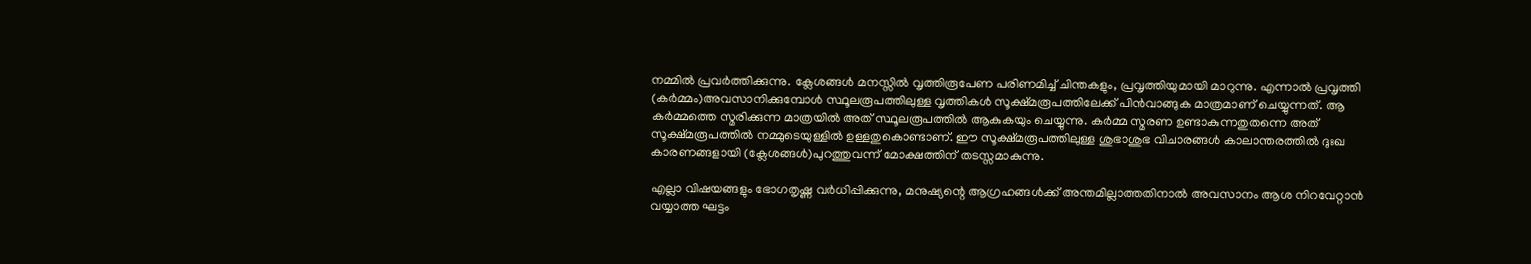നമ്മില്‍ പ്രവര്‍ത്തിക്കുന്നു. ക്ലേശങ്ങള്‍ മനസ്സില്‍ വൃത്തിരൂപേണ പരിണമിച്ച് ചിന്തകളും, പ്രവൃത്തിയുമായി മാറുന്നു. എന്നാല്‍ പ്രവൃത്തി (കര്‍മ്മം)അവസാനിക്കുമ്പോള്‍ സ്ഥൂലരൂപത്തിലുള്ള വൃത്തികള്‍ സൂക്ഷ്മരൂപത്തിലേക്ക് പിന്‍വാങ്ങുക മാത്രമാണ് ചെയ്യുന്നത്. ആ കര്‍മ്മത്തെ സ്മരിക്കുന്ന മാത്രയില്‍ അത് സ്ഥൂലരൂപത്തില്‍ ആകുകയും ചെയ്യുന്നു. കര്‍മ്മ സ്മരണ ഉണ്ടാകുന്നതുതന്നെ അത് സൂക്ഷ്മരൂപത്തില്‍ നമ്മുടെയുള്ളില്‍ ഉള്ളതുകൊണ്ടാണ്. ഈ സൂക്ഷ്മരൂപത്തിലുള്ള ശുഭാശുഭ വിചാരങ്ങള്‍ കാലാന്തരത്തില്‍ ദുഃഖ കാരണങ്ങളായി (ക്ലേശങ്ങള്‍)പുറത്തുവന്ന് മോക്ഷത്തിന് തടസ്സമാകുന്നു.

എല്ലാ വിഷയങ്ങളും ഭോഗതൃഷ്ണ വര്‍ധിപ്പിക്കുന്നു, മനുഷ്യന്റെ ആഗ്രഹങ്ങള്‍ക്ക് അന്തമില്ലാത്തതിനാല്‍ അവസാനം ആശ നിറവേറ്റാന്‍ വയ്യാത്ത ഘട്ടം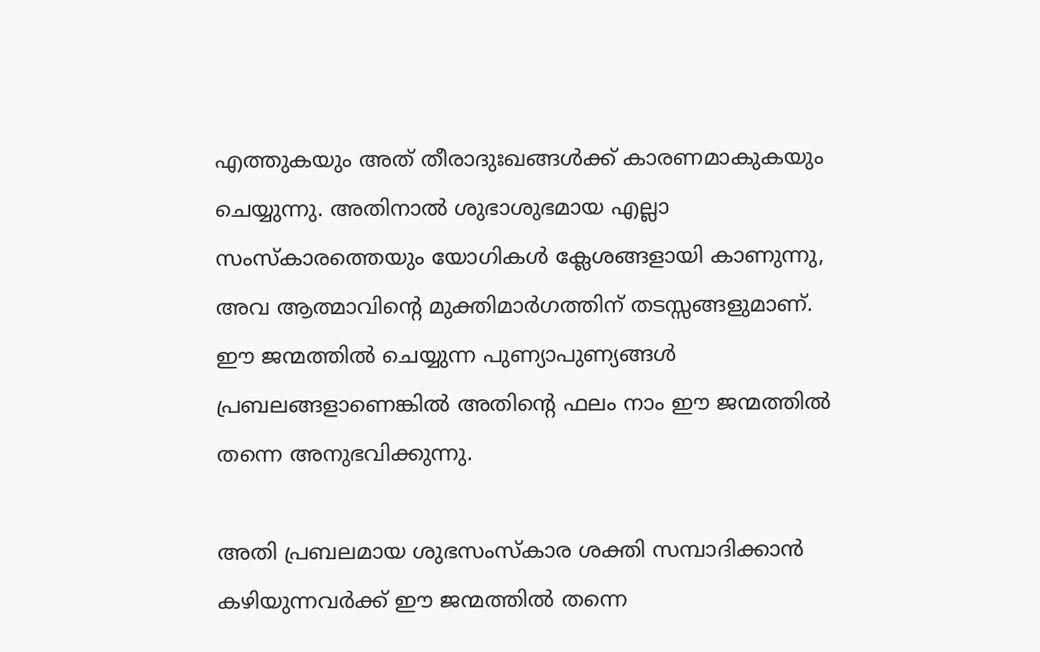എത്തുകയും അത് തീരാദുഃഖങ്ങള്‍ക്ക് കാരണമാകുകയും ചെയ്യുന്നു. അതിനാല്‍ ശുഭാശുഭമായ എല്ലാ സംസ്‌കാരത്തെയും യോഗികള്‍ ക്ലേശങ്ങളായി കാണുന്നു, അവ ആത്മാവിന്റെ മുക്തിമാര്‍ഗത്തിന് തടസ്സങ്ങളുമാണ്. ഈ ജന്മത്തില്‍ ചെയ്യുന്ന പുണ്യാപുണ്യങ്ങള്‍ പ്രബലങ്ങളാണെങ്കില്‍ അതിന്റെ ഫലം നാം ഈ ജന്മത്തില്‍ തന്നെ അനുഭവിക്കുന്നു.

അതി പ്രബലമായ ശുഭസംസ്‌കാര ശക്തി സമ്പാദിക്കാന്‍ കഴിയുന്നവര്‍ക്ക് ഈ ജന്മത്തില്‍ തന്നെ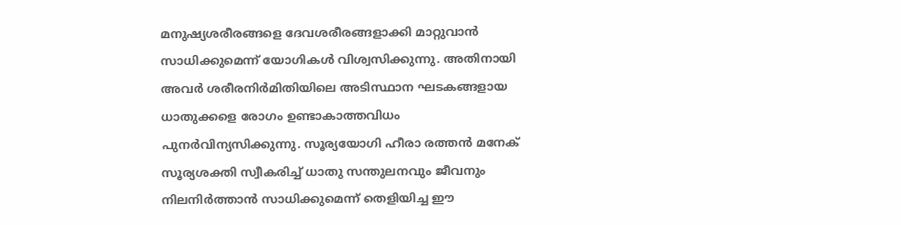മനുഷ്യശരീരങ്ങളെ ദേവശരീരങ്ങളാക്കി മാറ്റുവാന്‍ സാധിക്കുമെന്ന് യോഗികള്‍ വിശ്വസിക്കുന്നു. അതിനായി അവര്‍ ശരീരനിര്‍മിതിയിലെ അടിസ്ഥാന ഘടകങ്ങളായ ധാതുക്കളെ രോഗം ഉണ്ടാകാത്തവിധം പുനര്‍വിന്യസിക്കുന്നു. സൂര്യയോഗി ഹീരാ രത്തന്‍ മനേക് സൂര്യശക്തി സ്വീകരിച്ച് ധാതു സന്തുലനവും ജീവനും നിലനിര്‍ത്താന്‍ സാധിക്കുമെന്ന് തെളിയിച്ച ഈ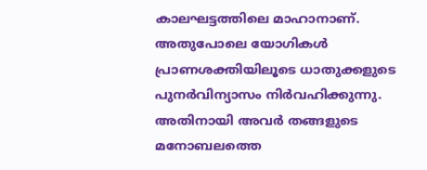കാലഘട്ടത്തിലെ മാഹാനാണ്. അതുപോലെ യോഗികള്‍ പ്രാണശക്തിയിലൂടെ ധാതുക്കളുടെ പുനര്‍വിന്യാസം നിര്‍വഹിക്കുന്നു. അതിനായി അവര്‍ തങ്ങളുടെ മനോബലത്തെ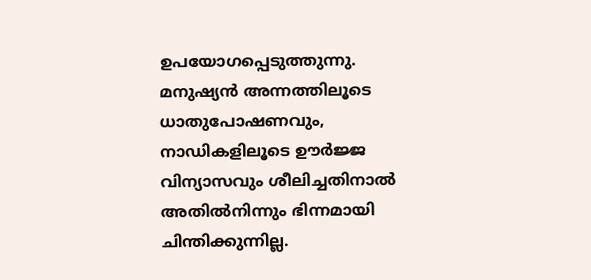ഉപയോഗപ്പെടുത്തുന്നു. മനുഷ്യന്‍ അന്നത്തിലൂടെ ധാതുപോഷണവും, നാഡികളിലൂടെ ഊര്‍ജ്ജ വിന്യാസവും ശീലിച്ചതിനാല്‍ അതില്‍നിന്നും ഭിന്നമായി ചിന്തിക്കുന്നില്ല.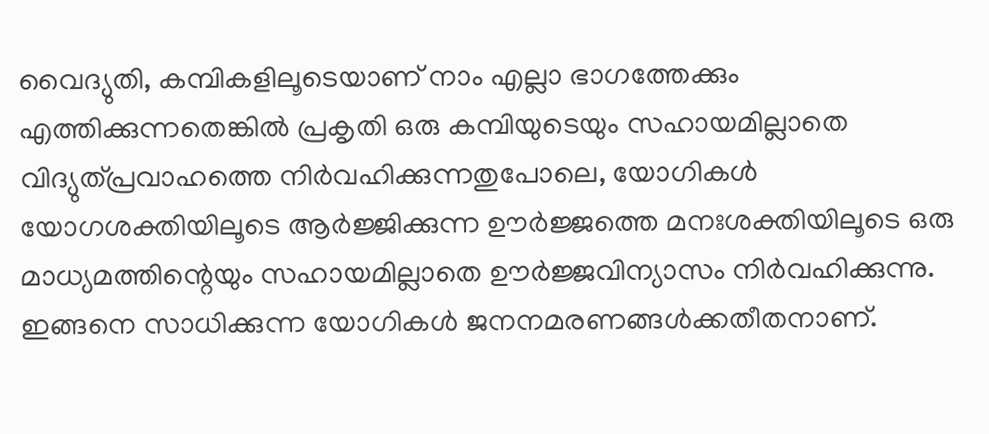വൈദ്യുതി, കമ്പികളിലൂടെയാണ് നാം എല്ലാ ഭാഗത്തേക്കും എത്തിക്കുന്നതെങ്കില്‍ പ്രകൃതി ഒരു കമ്പിയുടെയും സഹായമില്ലാതെ വിദ്യുത്പ്രവാഹത്തെ നിര്‍വഹിക്കുന്നതുപോലെ, യോഗികള്‍ യോഗശക്തിയിലൂടെ ആര്‍ജ്ജിക്കുന്ന ഊര്‍ജ്ജത്തെ മനഃശക്തിയിലൂടെ ഒരു മാധ്യമത്തിന്റെയും സഹായമില്ലാതെ ഊര്‍ജ്ജവിന്യാസം നിര്‍വഹിക്കുന്നു. ഇങ്ങനെ സാധിക്കുന്ന യോഗികള്‍ ജനനമരണങ്ങള്‍ക്കതീതനാണ്.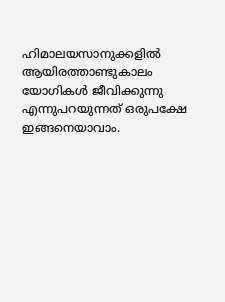ഹിമാലയസാനുക്കളില്‍ ആയിരത്താണ്ടുകാലം യോഗികള്‍ ജീവിക്കുന്നു എന്നുപറയുന്നത് ഒരുപക്ഷേ ഇങ്ങനെയാവാം.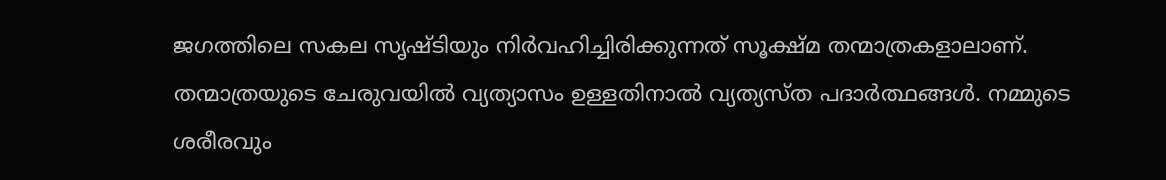ജഗത്തിലെ സകല സൃഷ്ടിയും നിര്‍വഹിച്ചിരിക്കുന്നത് സൂക്ഷ്മ തന്മാത്രകളാലാണ്. തന്മാത്രയുടെ ചേരുവയില്‍ വ്യത്യാസം ഉള്ളതിനാല്‍ വ്യത്യസ്ത പദാര്‍ത്ഥങ്ങള്‍. നമ്മുടെ ശരീരവും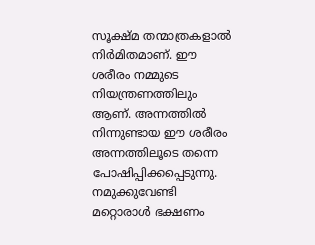സൂക്ഷ്മ തന്മാത്രകളാല്‍ നിര്‍മിതമാണ്. ഈ ശരീരം നമ്മുടെ നിയന്ത്രണത്തിലും ആണ്. അന്നത്തില്‍ നിന്നുണ്ടായ ഈ ശരീരം അന്നത്തിലൂടെ തന്നെ പോഷിപ്പിക്കപ്പെടുന്നു. നമുക്കുവേണ്ടി മറ്റൊരാള്‍ ഭക്ഷണം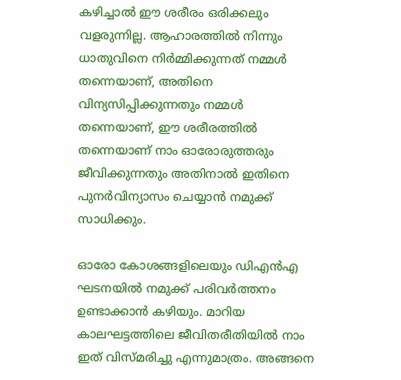കഴിച്ചാല്‍ ഈ ശരീരം ഒരിക്കലും വളരുന്നില്ല. ആഹാരത്തില്‍ നിന്നും ധാതുവിനെ നിര്‍മ്മിക്കുന്നത് നമ്മള്‍ തന്നെയാണ്, അതിനെ വിന്യസിപ്പിക്കുന്നതും നമ്മള്‍ തന്നെയാണ്, ഈ ശരീരത്തില്‍ തന്നെയാണ് നാം ഓരോരുത്തരും ജീവിക്കുന്നതും അതിനാല്‍ ഇതിനെ പുനര്‍വിന്യാസം ചെയ്യാന്‍ നമുക്ക് സാധിക്കും.

ഓരോ കോശങ്ങളിലെയും ഡിഎന്‍എ ഘടനയില്‍ നമുക്ക് പരിവര്‍ത്തനം ഉണ്ടാക്കാന്‍ കഴിയും. മാറിയ കാലഘട്ടത്തിലെ ജീവിതരീതിയില്‍ നാം ഇത് വിസ്മരിച്ചു എന്നുമാത്രം. അങ്ങനെ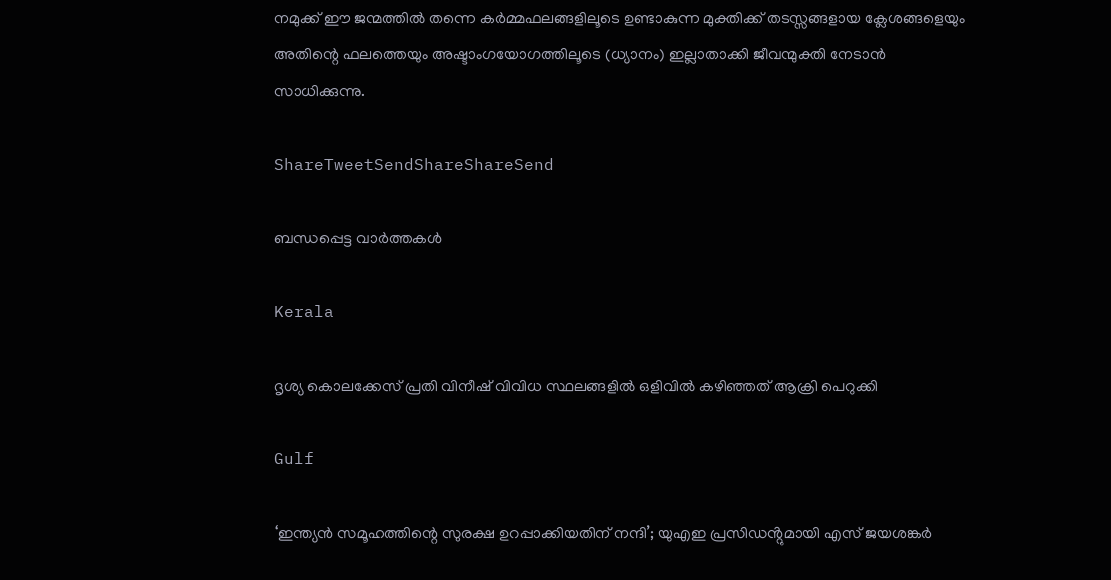നമുക്ക് ഈ ജന്മത്തില്‍ തന്നെ കര്‍മ്മഫലങ്ങളിലൂടെ ഉണ്ടാകുന്ന മുക്തിക്ക് തടസ്സങ്ങളായ ക്ലേശങ്ങളെയും അതിന്റെ ഫലത്തെയും അഷ്ടാംഗയോഗത്തിലൂടെ (ധ്യാനം) ഇല്ലാതാക്കി ജീവന്മുക്തി നേടാന്‍ സാധിക്കുന്നു.

ShareTweetSendShareShareSend

ബന്ധപ്പെട്ട വാര്‍ത്തകള്‍

Kerala

ദൃശ്യ കൊലക്കേസ് പ്രതി വിനീഷ് വിവിധ സ്ഥലങ്ങളില്‍ ഒളിവില്‍ കഴിഞ്ഞത് ആക്രി പെറുക്കി

Gulf

‘ഇന്ത്യൻ സമൂഹത്തിന്റെ സുരക്ഷ ഉറപ്പാക്കിയതിന് നന്ദി’; യുഎഇ പ്രസിഡൻ്റുമായി എസ് ജയശങ്കർ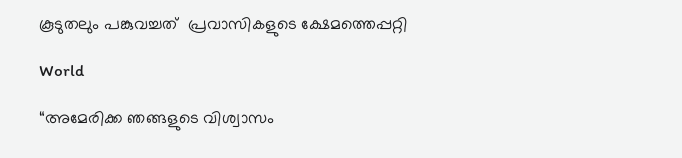കൂടുതലും പങ്കുവച്ചത്  പ്രവാസികളുടെ ക്ഷേമത്തെപ്പറ്റി

World

“അമേരിക്ക ഞങ്ങളുടെ വിശ്വാസം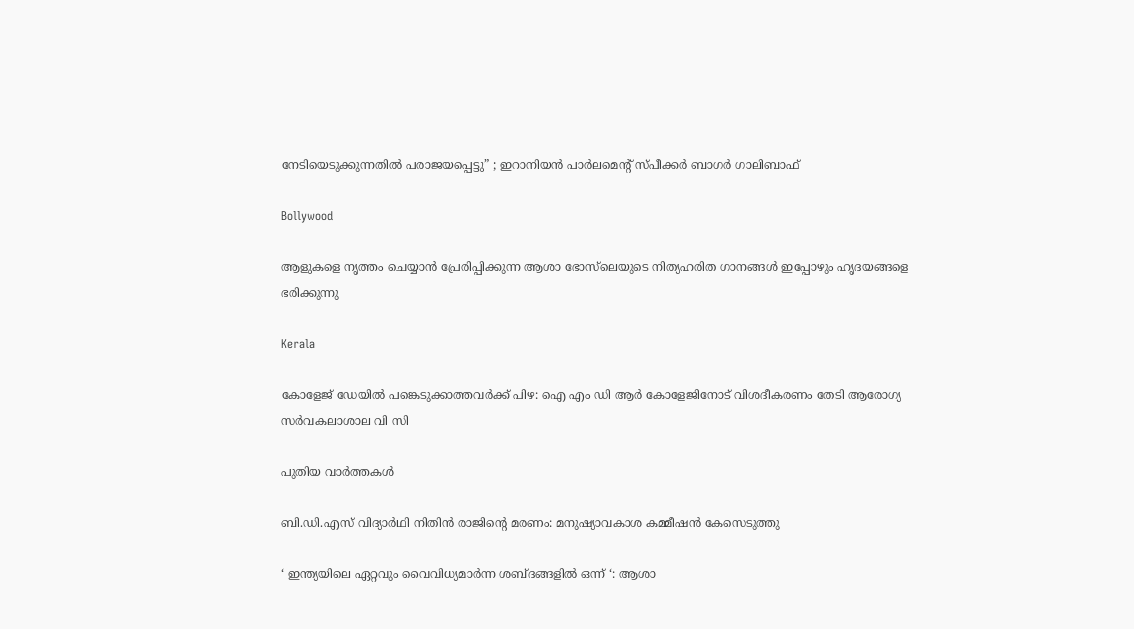നേടിയെടുക്കുന്നതിൽ പരാജയപ്പെട്ടു” ; ഇറാനിയൻ പാർലമെന്റ് സ്പീക്കർ ബാഗർ ഗാലിബാഫ്

Bollywood

ആളുകളെ നൃത്തം ചെയ്യാൻ പ്രേരിപ്പിക്കുന്ന ആശാ ഭോസ്‌ലെയുടെ നിത്യഹരിത ഗാനങ്ങൾ ഇപ്പോഴും ഹൃദയങ്ങളെ ഭരിക്കുന്നു

Kerala

കോളേജ് ഡേയില്‍ പങ്കെടുക്കാത്തവര്‍ക്ക് പിഴ: ഐ എം ഡി ആര്‍ കോളേജിനോട് വിശദീകരണം തേടി ആരോഗ്യ സര്‍വകലാശാല വി സി

പുതിയ വാര്‍ത്തകള്‍

ബി.ഡി.എസ് വിദ്യാര്‍ഥി നിതിന്‍ രാജിന്റെ മരണം: മനുഷ്യാവകാശ കമ്മീഷന്‍ കേസെടുത്തു

‘ ഇന്ത്യയിലെ ഏറ്റവും വൈവിധ്യമാർന്ന ശബ്ദങ്ങളിൽ ഒന്ന് ‘: ആശാ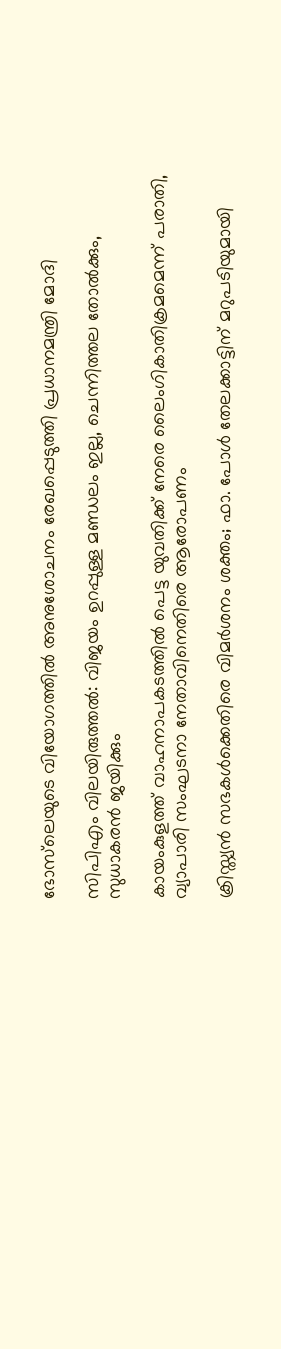ഭോസ്‌ലെയുടെ വിയോഗത്തിൽ അനുശോചനം രേഖപ്പെടുത്തി പ്രധാനമന്ത്രി മോദി

സിപിഎം വിലയിരുത്തൽ: വിജയം ഉറപ്പുള്ള മണ്ഡലം ഇല്ല, ചെന്നിത്തല തോല്‍ക്കും, സുധാകരന്‍ ജയിക്കും

കായംകുളത്ത് വാഹനാപകടത്തില്‍ പെട്ട യുവതിക്ക് നേരെ ലൈംഗികാതിക്രമമെന്ന് പരാതി, വ്യാപാരി സംഘടനാ നേതാവിനെതിരെ ആരോപണം

ക്രിസ്ത്യൻ സഭകൾക്കെതിരെ വിമർശനം ശക്തം; ഫാ. പോൾ തേലക്കാട്ടിന് മറുപടിയുമായി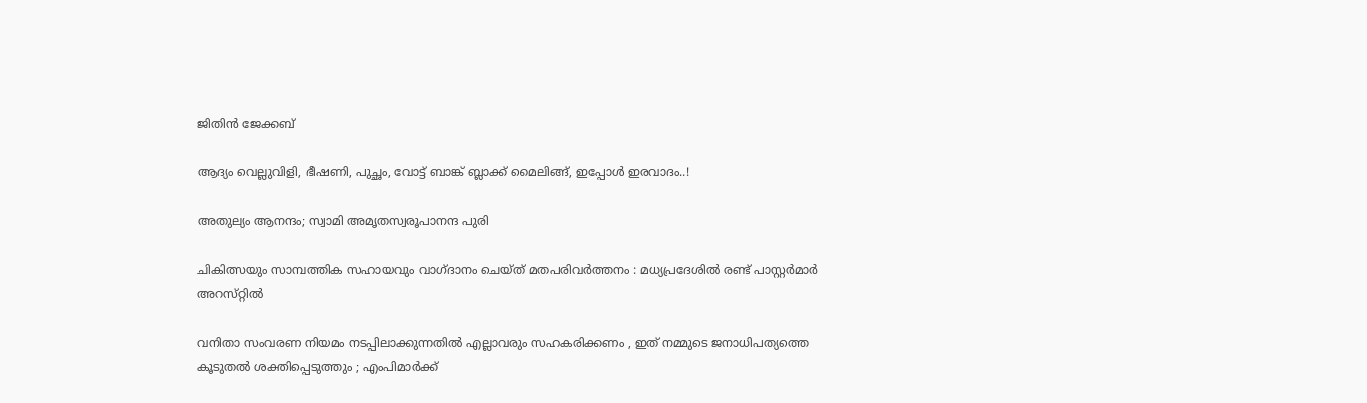ജിതിൻ ജേക്കബ്

ആദ്യം വെല്ലുവിളി, ഭീഷണി, പുച്ഛം, വോട്ട് ബാങ്ക് ബ്ലാക്ക് മൈലിങ്ങ്, ഇപ്പോൾ ഇരവാദം..!

അതുല്യം ആനന്ദം; സ്വാമി അമൃതസ്വരൂപാനന്ദ പുരി

ചികിത്സയും സാമ്പത്തിക സഹായവും വാഗ്ദാനം ചെയ്ത് മതപരിവര്‍ത്തനം : മധ്യപ്രദേശില്‍ രണ്ട് പാസ്റ്റർമാർ അറസ്‌റ്റിൽ

വനിതാ സംവരണ നിയമം നടപ്പിലാക്കുന്നതിൽ എല്ലാവരും സഹകരിക്കണം , ഇത് നമ്മുടെ ജനാധിപത്യത്തെ കൂടുതൽ ശക്തിപ്പെടുത്തും ; എംപിമാർക്ക്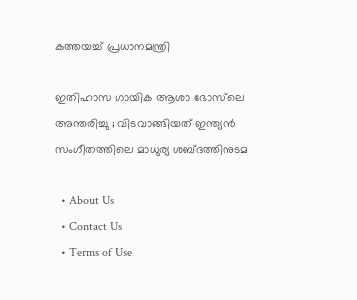കത്തയച്ച് പ്രധാനമന്ത്രി

ഇതിഹാസ ഗായിക ആശാ ഭോസ്‌ലെ അന്തരിച്ചു ; വിടവാങ്ങിയത് ഇന്ത്യൻ സംഗീതത്തിലെ മാധുര്യ ശബ്‌ദത്തിനുടമ

  • About Us
  • Contact Us
  • Terms of Use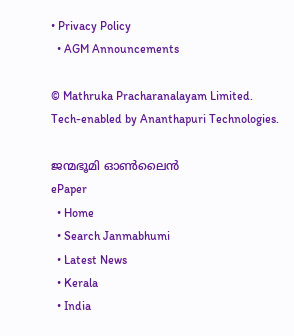• Privacy Policy
  • AGM Announcements

© Mathruka Pracharanalayam Limited.
Tech-enabled by Ananthapuri Technologies.

ജന്മഭൂമി ഓണ്‍ലൈന്‍
ePaper
  • Home
  • Search Janmabhumi
  • Latest News
  • Kerala
  • India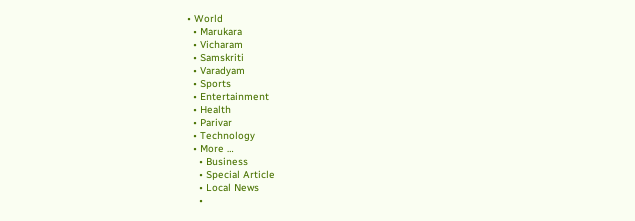• World
  • Marukara
  • Vicharam
  • Samskriti
  • Varadyam
  • Sports
  • Entertainment
  • Health
  • Parivar
  • Technology
  • More …
    • Business
    • Special Article
    • Local News
    •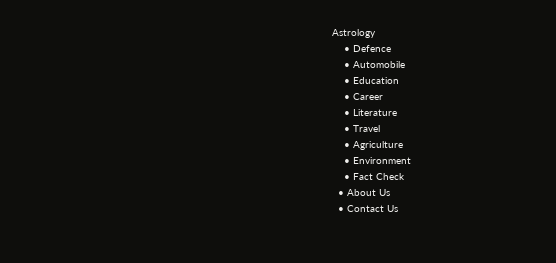Astrology
    • Defence
    • Automobile
    • Education
    • Career
    • Literature
    • Travel
    • Agriculture
    • Environment
    • Fact Check
  • About Us
  • Contact Us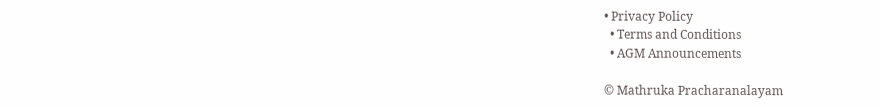• Privacy Policy
  • Terms and Conditions
  • AGM Announcements

© Mathruka Pracharanalayam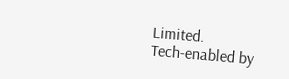Limited.
Tech-enabled by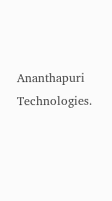Ananthapuri Technologies.